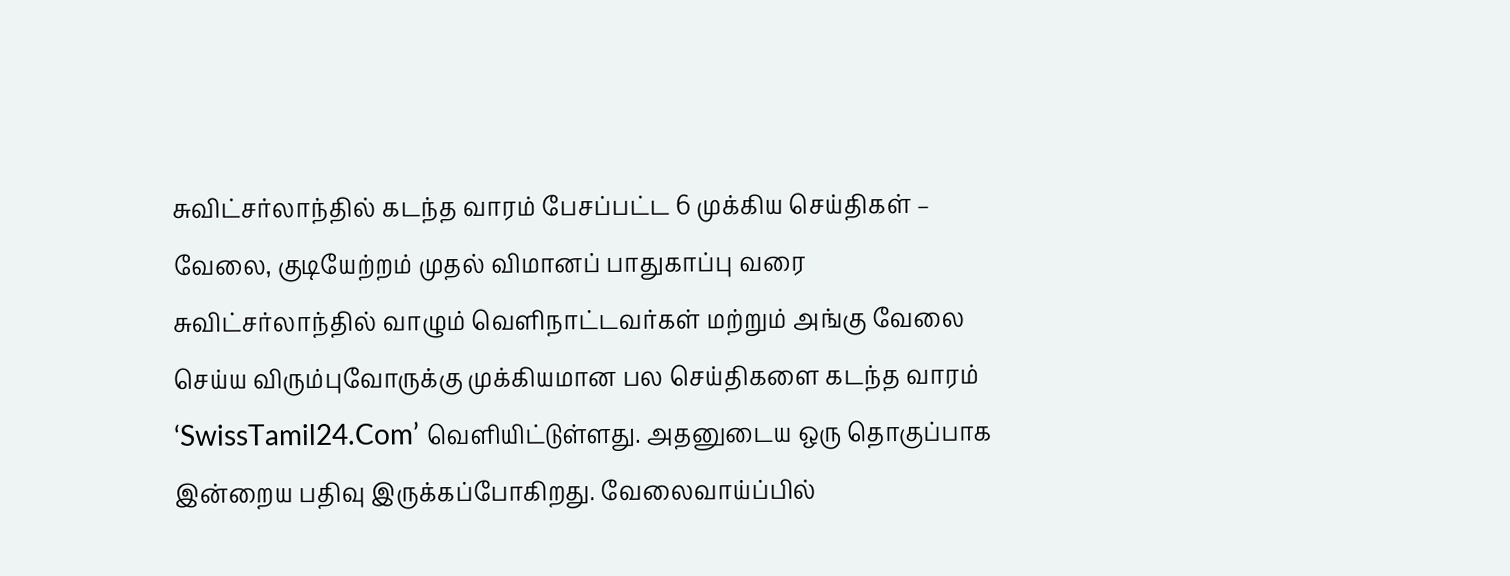சுவிட்சர்லாந்தில் கடந்த வாரம் பேசப்பட்ட 6 முக்கிய செய்திகள் – வேலை, குடியேற்றம் முதல் விமானப் பாதுகாப்பு வரை
சுவிட்சர்லாந்தில் வாழும் வெளிநாட்டவர்கள் மற்றும் அங்கு வேலை செய்ய விரும்புவோருக்கு முக்கியமான பல செய்திகளை கடந்த வாரம் ‘SwissTamil24.Com’ வெளியிட்டுள்ளது. அதனுடைய ஒரு தொகுப்பாக இன்றைய பதிவு இருக்கப்போகிறது. வேலைவாய்ப்பில்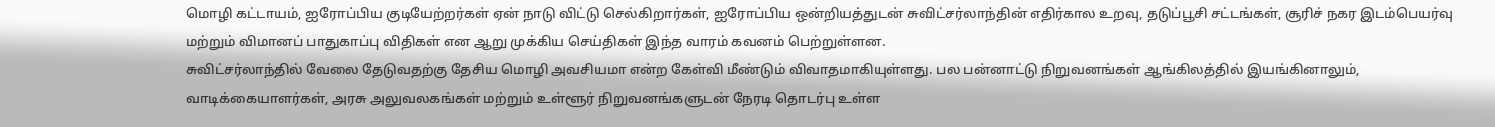மொழி கட்டாயம், ஐரோப்பிய குடியேற்றர்கள் ஏன் நாடு விட்டு செல்கிறார்கள், ஐரோப்பிய ஒன்றியத்துடன் சுவிட்சர்லாந்தின் எதிர்கால உறவு, தடுப்பூசி சட்டங்கள், சூரிச் நகர இடம்பெயர்வு மற்றும் விமானப் பாதுகாப்பு விதிகள் என ஆறு முக்கிய செய்திகள் இந்த வாரம் கவனம் பெற்றுள்ளன.
சுவிட்சர்லாந்தில் வேலை தேடுவதற்கு தேசிய மொழி அவசியமா என்ற கேள்வி மீண்டும் விவாதமாகியுள்ளது. பல பன்னாட்டு நிறுவனங்கள் ஆங்கிலத்தில் இயங்கினாலும், வாடிக்கையாளர்கள், அரசு அலுவலகங்கள் மற்றும் உள்ளூர் நிறுவனங்களுடன் நேரடி தொடர்பு உள்ள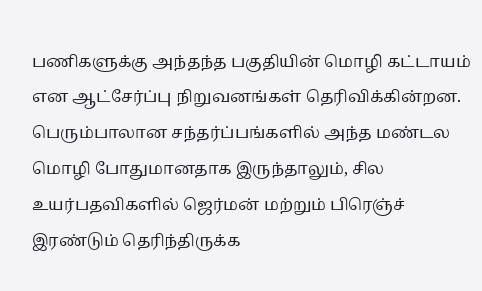பணிகளுக்கு அந்தந்த பகுதியின் மொழி கட்டாயம் என ஆட்சேர்ப்பு நிறுவனங்கள் தெரிவிக்கின்றன. பெரும்பாலான சந்தர்ப்பங்களில் அந்த மண்டல மொழி போதுமானதாக இருந்தாலும், சில உயர்பதவிகளில் ஜெர்மன் மற்றும் பிரெஞ்ச் இரண்டும் தெரிந்திருக்க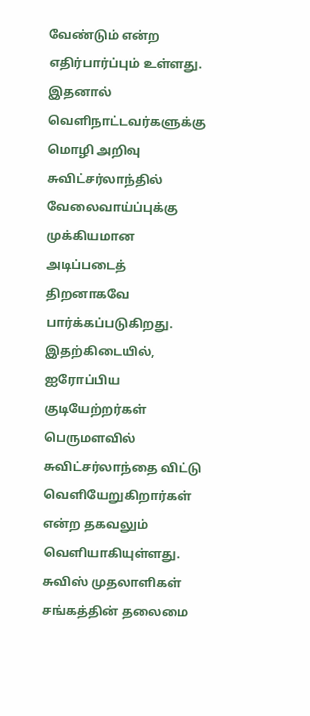வேண்டும் என்ற எதிர்பார்ப்பும் உள்ளது. இதனால் வெளிநாட்டவர்களுக்கு மொழி அறிவு சுவிட்சர்லாந்தில் வேலைவாய்ப்புக்கு முக்கியமான அடிப்படைத் திறனாகவே பார்க்கப்படுகிறது.
இதற்கிடையில், ஐரோப்பிய குடியேற்றர்கள் பெருமளவில் சுவிட்சர்லாந்தை விட்டு வெளியேறுகிறார்கள் என்ற தகவலும் வெளியாகியுள்ளது. சுவிஸ் முதலாளிகள் சங்கத்தின் தலைமை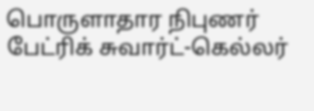பொருளாதார நிபுணர் பேட்ரிக் சுவார்ட்-கெல்லர்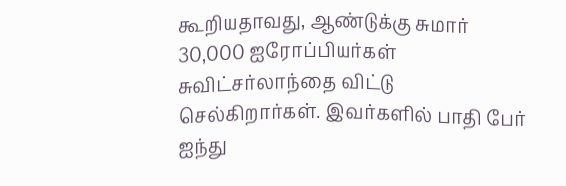கூறியதாவது, ஆண்டுக்கு சுமார் 30,000 ஐரோப்பியர்கள் சுவிட்சர்லாந்தை விட்டு செல்கிறார்கள். இவர்களில் பாதி பேர் ஐந்து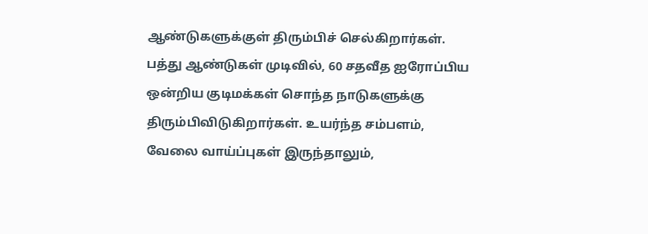ஆண்டுகளுக்குள் திரும்பிச் செல்கிறார்கள். பத்து ஆண்டுகள் முடிவில், 60 சதவீத ஐரோப்பிய ஒன்றிய குடிமக்கள் சொந்த நாடுகளுக்கு திரும்பிவிடுகிறார்கள். உயர்ந்த சம்பளம், வேலை வாய்ப்புகள் இருந்தாலும்,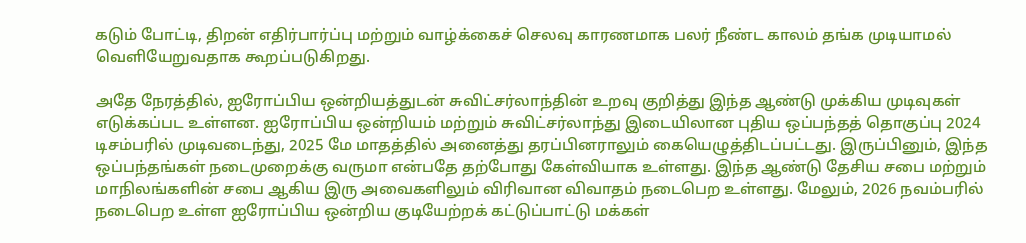கடும் போட்டி, திறன் எதிர்பார்ப்பு மற்றும் வாழ்க்கைச் செலவு காரணமாக பலர் நீண்ட காலம் தங்க முடியாமல் வெளியேறுவதாக கூறப்படுகிறது.

அதே நேரத்தில், ஐரோப்பிய ஒன்றியத்துடன் சுவிட்சர்லாந்தின் உறவு குறித்து இந்த ஆண்டு முக்கிய முடிவுகள் எடுக்கப்பட உள்ளன. ஐரோப்பிய ஒன்றியம் மற்றும் சுவிட்சர்லாந்து இடையிலான புதிய ஒப்பந்தத் தொகுப்பு 2024 டிசம்பரில் முடிவடைந்து, 2025 மே மாதத்தில் அனைத்து தரப்பினராலும் கையெழுத்திடப்பட்டது. இருப்பினும், இந்த ஒப்பந்தங்கள் நடைமுறைக்கு வருமா என்பதே தற்போது கேள்வியாக உள்ளது. இந்த ஆண்டு தேசிய சபை மற்றும் மாநிலங்களின் சபை ஆகிய இரு அவைகளிலும் விரிவான விவாதம் நடைபெற உள்ளது. மேலும், 2026 நவம்பரில் நடைபெற உள்ள ஐரோப்பிய ஒன்றிய குடியேற்றக் கட்டுப்பாட்டு மக்கள்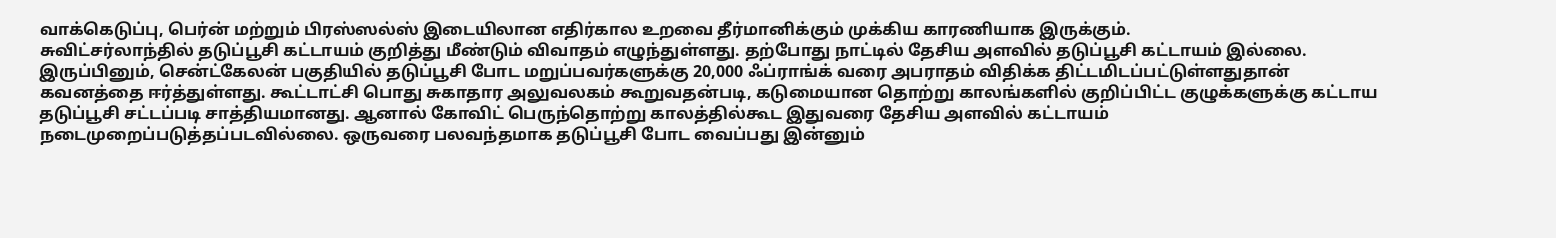வாக்கெடுப்பு, பெர்ன் மற்றும் பிரஸ்ஸல்ஸ் இடையிலான எதிர்கால உறவை தீர்மானிக்கும் முக்கிய காரணியாக இருக்கும்.
சுவிட்சர்லாந்தில் தடுப்பூசி கட்டாயம் குறித்து மீண்டும் விவாதம் எழுந்துள்ளது. தற்போது நாட்டில் தேசிய அளவில் தடுப்பூசி கட்டாயம் இல்லை. இருப்பினும், சென்ட்கேலன் பகுதியில் தடுப்பூசி போட மறுப்பவர்களுக்கு 20,000 ஃப்ராங்க் வரை அபராதம் விதிக்க திட்டமிடப்பட்டுள்ளதுதான் கவனத்தை ஈர்த்துள்ளது. கூட்டாட்சி பொது சுகாதார அலுவலகம் கூறுவதன்படி, கடுமையான தொற்று காலங்களில் குறிப்பிட்ட குழுக்களுக்கு கட்டாய தடுப்பூசி சட்டப்படி சாத்தியமானது. ஆனால் கோவிட் பெருந்தொற்று காலத்தில்கூட இதுவரை தேசிய அளவில் கட்டாயம் நடைமுறைப்படுத்தப்படவில்லை. ஒருவரை பலவந்தமாக தடுப்பூசி போட வைப்பது இன்னும்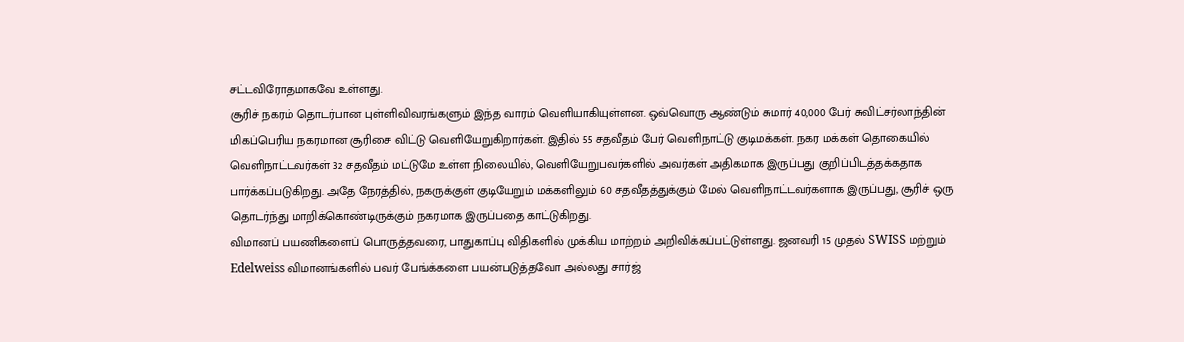சட்டவிரோதமாகவே உள்ளது.
சூரிச் நகரம் தொடர்பான புள்ளிவிவரங்களும் இந்த வாரம் வெளியாகியுள்ளன. ஒவ்வொரு ஆண்டும் சுமார் 40,000 பேர் சுவிட்சர்லாந்தின் மிகப்பெரிய நகரமான சூரிசை விட்டு வெளியேறுகிறார்கள். இதில் 55 சதவீதம் பேர் வெளிநாட்டு குடிமக்கள். நகர மக்கள் தொகையில் வெளிநாட்டவர்கள் 32 சதவீதம் மட்டுமே உள்ள நிலையில், வெளியேறுபவர்களில் அவர்கள் அதிகமாக இருப்பது குறிப்பிடத்தக்கதாக பார்க்கப்படுகிறது. அதே நேரத்தில், நகருக்குள் குடியேறும் மக்களிலும் 60 சதவீதத்துக்கும் மேல் வெளிநாட்டவர்களாக இருப்பது, சூரிச் ஒரு தொடர்ந்து மாறிக்கொண்டிருக்கும் நகரமாக இருப்பதை காட்டுகிறது.
விமானப் பயணிகளைப் பொருத்தவரை, பாதுகாப்பு விதிகளில் முக்கிய மாற்றம் அறிவிக்கப்பட்டுள்ளது. ஜனவரி 15 முதல் SWISS மற்றும் Edelweiss விமானங்களில் பவர் பேங்க்களை பயன்படுத்தவோ அல்லது சார்ஜ்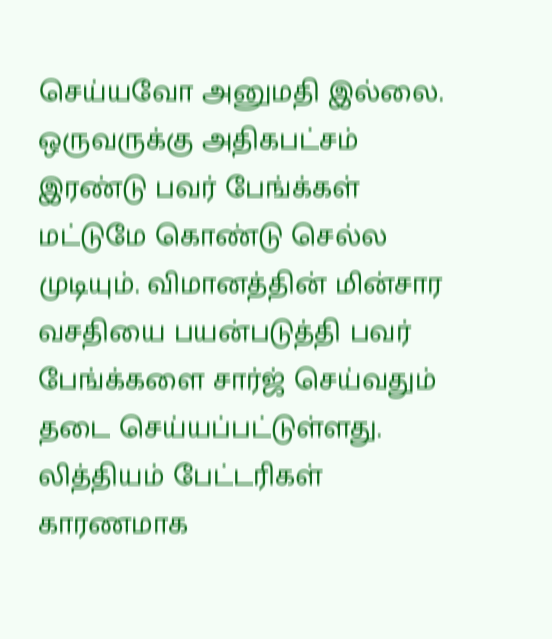செய்யவோ அனுமதி இல்லை. ஒருவருக்கு அதிகபட்சம் இரண்டு பவர் பேங்க்கள் மட்டுமே கொண்டு செல்ல முடியும். விமானத்தின் மின்சார வசதியை பயன்படுத்தி பவர் பேங்க்களை சார்ஜ் செய்வதும் தடை செய்யப்பட்டுள்ளது. லித்தியம் பேட்டரிகள் காரணமாக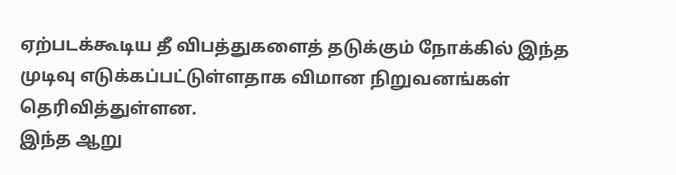ஏற்படக்கூடிய தீ விபத்துகளைத் தடுக்கும் நோக்கில் இந்த முடிவு எடுக்கப்பட்டுள்ளதாக விமான நிறுவனங்கள் தெரிவித்துள்ளன.
இந்த ஆறு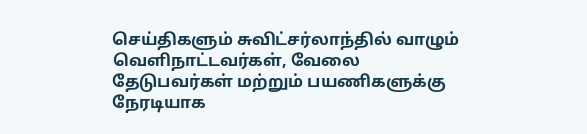செய்திகளும் சுவிட்சர்லாந்தில் வாழும் வெளிநாட்டவர்கள், வேலை தேடுபவர்கள் மற்றும் பயணிகளுக்கு நேரடியாக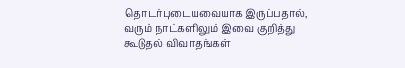தொடர்புடையவையாக இருப்பதால், வரும் நாட்களிலும் இவை குறித்து கூடுதல் விவாதங்கள்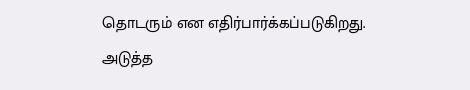தொடரும் என எதிர்பார்க்கப்படுகிறது. அடுத்த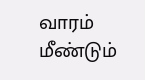வாரம் மீண்டும்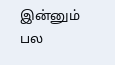இன்னும் பல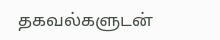தகவல்களுடன்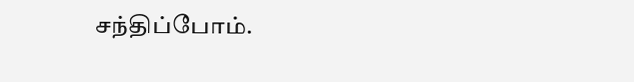சந்திப்போம்.